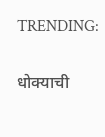TRENDING:

धोक्याची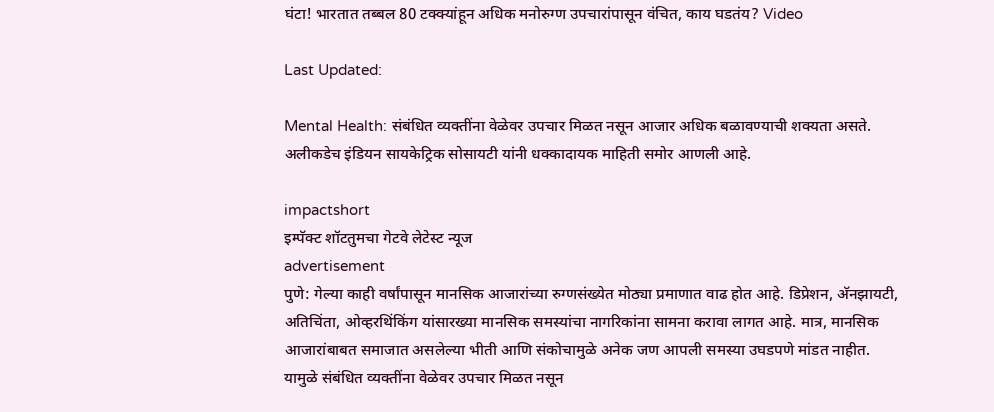घंटा! भारतात तब्बल 80 टक्क्यांहून अधिक मनोरुग्ण उपचारांपासून वंचित, काय घडतंय? Video

Last Updated:

Mental Health: संबंधित व्यक्तींना वेळेवर उपचार मिळत नसून आजार अधिक बळावण्याची शक्यता असते. अलीकडेच इंडियन सायकेट्रिक सोसायटी यांनी धक्कादायक माहिती समोर आणली आहे.

impactshort
इम्पॅक्ट शॉटतुमचा गेटवे लेटेस्ट न्यूज
advertisement
पुणे: गेल्या काही वर्षांपासून मानसिक आजारांच्या रुग्णसंख्येत मोठ्या प्रमाणात वाढ होत आहे. डिप्रेशन, अ‍ॅनझायटी, अतिचिंता, ओव्हरथिंकिंग यांसारख्या मानसिक समस्यांचा नागरिकांना सामना करावा लागत आहे. मात्र, मानसिक आजारांबाबत समाजात असलेल्या भीती आणि संकोचामुळे अनेक जण आपली समस्या उघडपणे मांडत नाहीत. यामुळे संबंधित व्यक्तींना वेळेवर उपचार मिळत नसून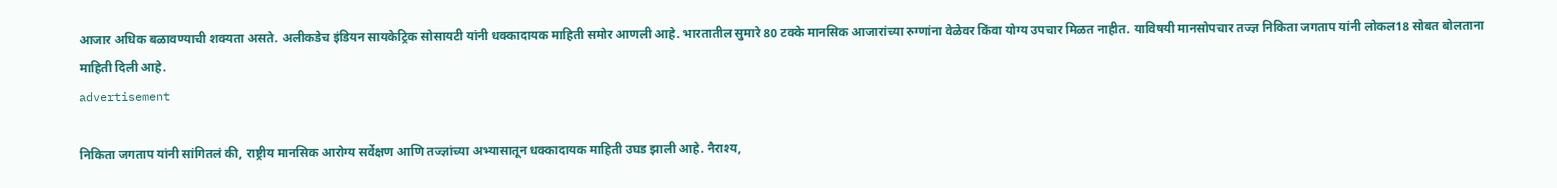आजार अधिक बळावण्याची शक्यता असते. अलीकडेच इंडियन सायकेट्रिक सोसायटी यांनी धक्कादायक माहिती समोर आणली आहे. भारतातील सुमारे 80 टक्के मानसिक आजारांच्या रुग्णांना वेळेवर किंवा योग्य उपचार मिळत नाहीत. याविषयी मानसोपचार तज्ज्ञ निकिता जगताप यांनी लोकल18 सोबत बोलताना माहिती दिली आहे.
advertisement

निकिता जगताप यांनी सांगितलं की, राष्ट्रीय मानसिक आरोग्य सर्वेक्षण आणि तज्ज्ञांच्या अभ्यासातून धक्कादायक माहिती उघड झाली आहे. नैराश्य,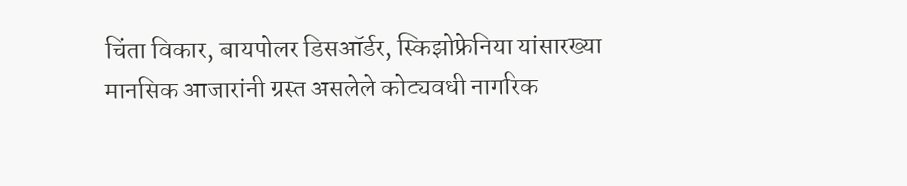चिंता विकार, बायपोलर डिसऑर्डर, स्किझोफ्रेनिया यांसारख्या मानसिक आजारांनी ग्रस्त असलेले कोट्यवधी नागरिक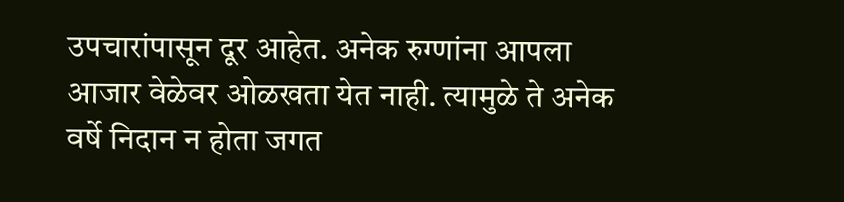उपचारांपासून दूर आहेत. अनेक रुग्णांना आपला आजार वेळेवर ओळखता येत नाही. त्यामुळे ते अनेक वर्षे निदान न होता जगत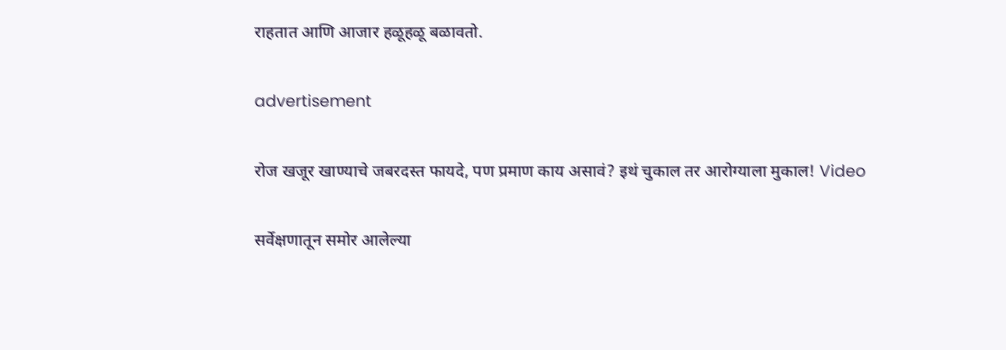राहतात आणि आजार हळूहळू बळावतो.

advertisement

रोज खजूर खाण्याचे जबरदस्त फायदे, पण प्रमाण काय असावं? इथं चुकाल तर आरोग्याला मुकाल! Video

सर्वेक्षणातून समोर आलेल्या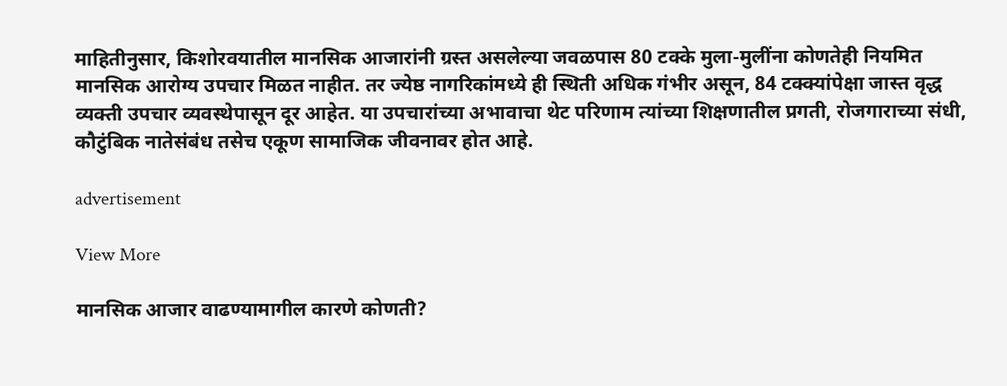माहितीनुसार, किशोरवयातील मानसिक आजारांनी ग्रस्त असलेल्या जवळपास 80 टक्के मुला-मुलींना कोणतेही नियमित मानसिक आरोग्य उपचार मिळत नाहीत. तर ज्येष्ठ नागरिकांमध्ये ही स्थिती अधिक गंभीर असून, 84 टक्क्यांपेक्षा जास्त वृद्ध व्यक्ती उपचार व्यवस्थेपासून दूर आहेत. या उपचारांच्या अभावाचा थेट परिणाम त्यांच्या शिक्षणातील प्रगती, रोजगाराच्या संधी, कौटुंबिक नातेसंबंध तसेच एकूण सामाजिक जीवनावर होत आहे.

advertisement

View More

मानसिक आजार वाढण्यामागील कारणे कोणती?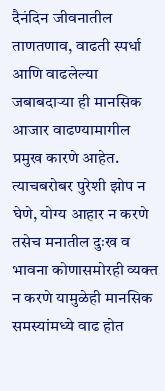दैनंदिन जीवनातील ताणतणाव, वाढती स्पर्धा आणि वाढलेल्या जबाबदाऱ्या ही मानसिक आजार वाढण्यामागील प्रमुख कारणे आहेत. त्याचबरोबर पुरेशी झोप न घेणे, योग्य आहार न करणे तसेच मनातील दुःख व भावना कोणासमोरही व्यक्त न करणे यामुळेही मानसिक समस्यांमध्ये वाढ होत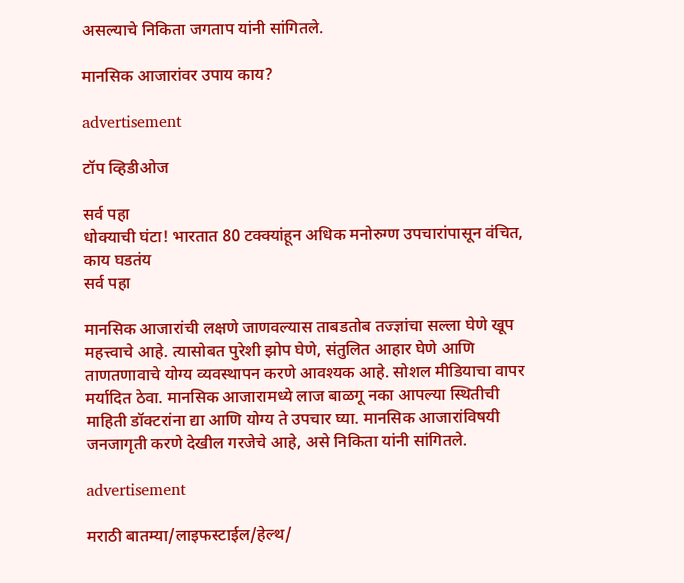असल्याचे निकिता जगताप यांनी सांगितले.

मानसिक आजारांवर उपाय काय?

advertisement

टॉप व्हिडीओज

सर्व पहा
धोक्याची घंटा! भारतात 80 टक्क्यांहून अधिक मनोरुग्ण उपचारांपासून वंचित, काय घडतंय
सर्व पहा

मानसिक आजारांची लक्षणे जाणवल्यास ताबडतोब तज्ज्ञांचा सल्ला घेणे खूप महत्त्वाचे आहे. त्यासोबत पुरेशी झोप घेणे, संतुलित आहार घेणे आणि ताणतणावाचे योग्य व्यवस्थापन करणे आवश्यक आहे. सोशल मीडियाचा वापर मर्यादित ठेवा. मानसिक आजारामध्ये लाज बाळगू नका आपल्या स्थितीची माहिती डॉक्टरांना द्या आणि योग्य ते उपचार घ्या. मानसिक आजारांविषयी जनजागृती करणे देखील गरजेचे आहे, असे निकिता यांनी सांगितले.

advertisement

मराठी बातम्या/लाइफस्टाईल/हेल्थ/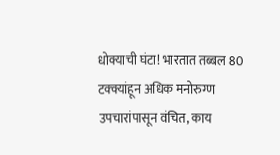धोक्याची घंटा! भारतात तब्बल 80 टक्क्यांहून अधिक मनोरुग्ण उपचारांपासून वंचित, काय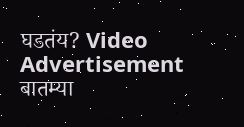घडतंय? Video
Advertisement
बातम्या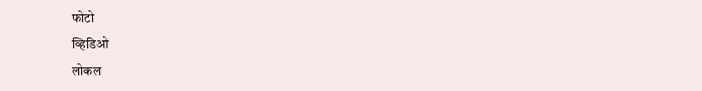फोटो
व्हिडिओ
लोकल